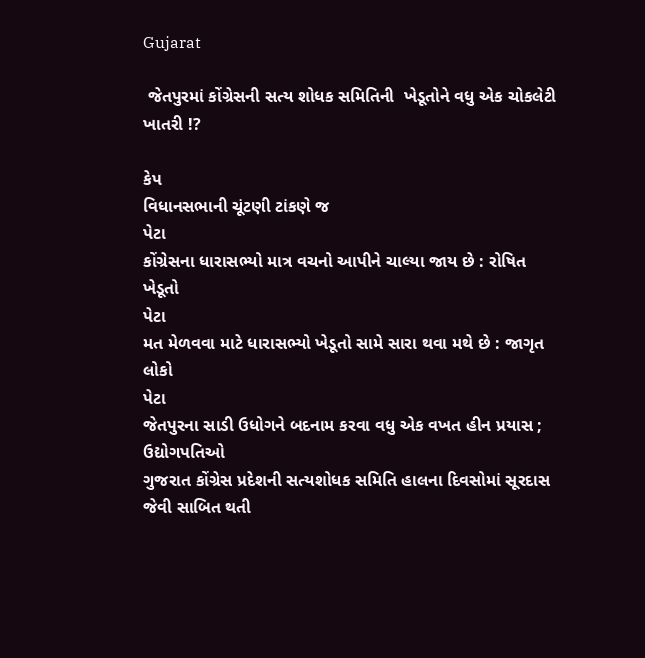Gujarat

 જેતપુરમાં કોંગ્રેસની સત્ય શોધક સમિતિની  ખેડૂતોને વધુ એક ચોકલેટી ખાતરી !?

કેપ
વિધાનસભાની ચૂંટણી ટાંકણે જ
પેટા
કોંગ્રેસના ધારાસભ્યો માત્ર વચનો આપીને ચાલ્યા જાય છે : રોષિત ખેડૂતો
પેટા
મત મેળવવા માટે ધારાસભ્યો ખેડૂતો સામે સારા થવા મથે છે : જાગૃત લોકો
પેટા
જેતપુરના સાડી ઉધોગને બદનામ કરવા વધુ એક વખત હીન પ્રયાસ ; ઉદ્યોગપતિઓ
ગુજરાત કોંગ્રેસ પ્રદેશની સત્યશોધક સમિતિ હાલના દિવસોમાં સૂરદાસ જેવી સાબિત થતી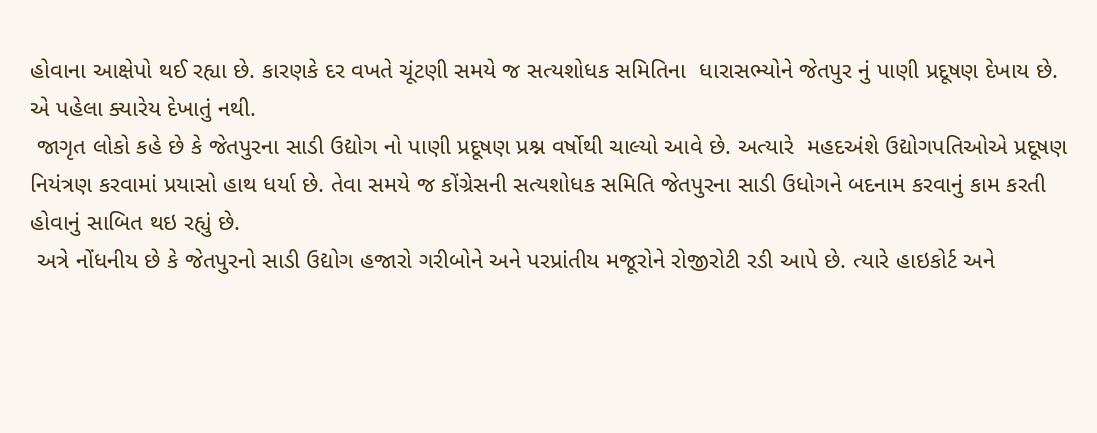હોવાના આક્ષેપો થઈ રહ્યા છે. કારણકે દર વખતે ચૂંટણી સમયે જ સત્યશોધક સમિતિના  ધારાસભ્યોને જેતપુર નું પાણી પ્રદૂષણ દેખાય છે. એ પહેલા ક્યારેય દેખાતું નથી.
 જાગૃત લોકો કહે છે કે જેતપુરના સાડી ઉદ્યોગ નો પાણી પ્રદૂષણ પ્રશ્ન વર્ષોથી ચાલ્યો આવે છે. અત્યારે  મહદઅંશે ઉદ્યોગપતિઓએ પ્રદૂષણ નિયંત્રણ કરવામાં પ્રયાસો હાથ ધર્યા છે. તેવા સમયે જ કોંગ્રેસની સત્યશોધક સમિતિ જેતપુરના સાડી ઉધોગને બદનામ કરવાનું કામ કરતી હોવાનું સાબિત થઇ રહ્યું છે.
 અત્રે નોંધનીય છે કે જેતપુરનો સાડી ઉદ્યોગ હજારો ગરીબોને અને પરપ્રાંતીય મજૂરોને રોજીરોટી રડી આપે છે. ત્યારે હાઇકોર્ટ અને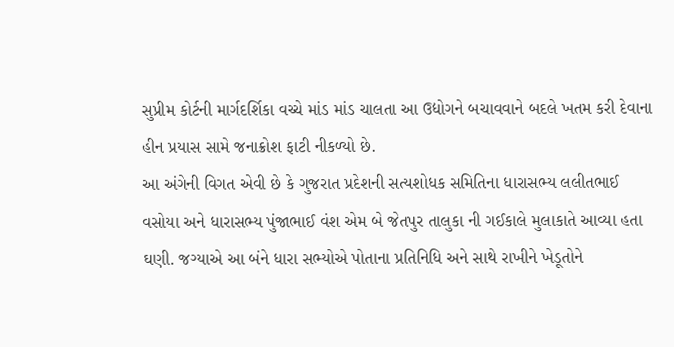સુપ્રીમ કોર્ટની માર્ગદર્શિકા વચ્ચે માંડ માંડ ચાલતા આ ઉદ્યોગને બચાવવાને બદલે ખતમ કરી દેવાના હીન પ્રયાસ સામે જનાક્રોશ ફાટી નીકળ્યો છે.
આ અંગેની વિગત એવી છે કે ગુજરાત પ્રદેશની સત્યશોધક સમિતિના ધારાસભ્ય લલીતભાઈ વસોયા અને ધારાસભ્ય પુંજાભાઈ વંશ એમ બે જેતપુર તાલુકા ની ગઈકાલે મુલાકાતે આવ્યા હતા ઘણી. જગ્યાએ આ બંને ધારા સભ્યોએ પોતાના પ્રતિનિધિ અને સાથે રાખીને ખેડૂતોને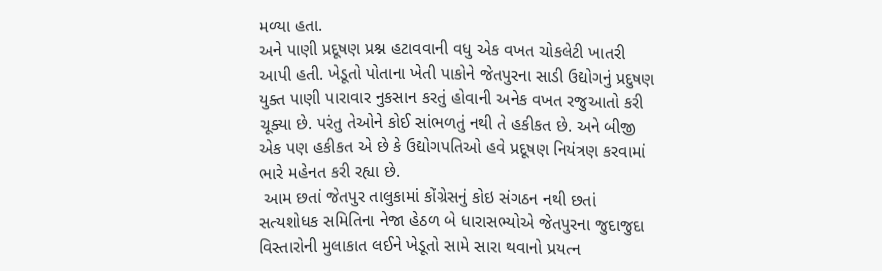મળ્યા હતા.
અને પાણી પ્રદૂષણ પ્રશ્ન હટાવવાની વધુ એક વખત ચોકલેટી ખાતરી આપી હતી. ખેડૂતો પોતાના ખેતી પાકોને જેતપુરના સાડી ઉદ્યોગનું પ્રદુષણ યુક્ત પાણી પારાવાર નુકસાન કરતું હોવાની અનેક વખત રજુઆતો કરી ચૂક્યા છે. પરંતુ તેઓને કોઈ સાંભળતું નથી તે હકીકત છે. અને બીજી એક પણ હકીકત એ છે કે ઉદ્યોગપતિઓ હવે પ્રદૂષણ નિયંત્રણ કરવામાં ભારે મહેનત કરી રહ્યા છે.
 આમ છતાં જેતપુર તાલુકામાં કોંગ્રેસનું કોઇ સંગઠન નથી છતાં સત્યશોધક સમિતિના નેજા હેઠળ બે ધારાસભ્યોએ જેતપુરના જુદાજુદા વિસ્તારોની મુલાકાત લઈને ખેડૂતો સામે સારા થવાનો પ્રયત્ન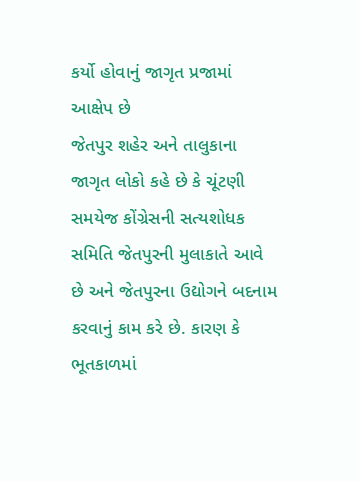કર્યો હોવાનું જાગૃત પ્રજામાં આક્ષેપ છે
જેતપુર શહેર અને તાલુકાના જાગૃત લોકો કહે છે કે ચૂંટણી સમયેજ કોંગ્રેસની સત્યશોધક સમિતિ જેતપુરની મુલાકાતે આવે છે અને જેતપુરના ઉદ્યોગને બદનામ કરવાનું કામ કરે છે. કારણ કે ભૂતકાળમાં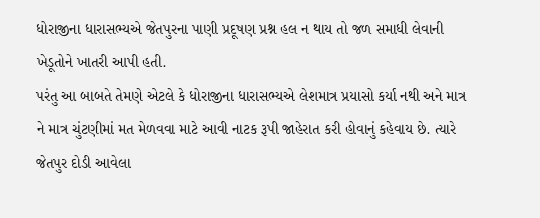ધોરાજીના ધારાસભ્યએ જેતપુરના પાણી પ્રદૂષણ પ્રશ્ન હલ ન થાય તો જળ સમાધી લેવાની ખેડૂતોને ખાતરી આપી હતી.
પરંતુ આ બાબતે તેમણે એટલે કે ધોરાજીના ધારાસભ્યએ લેશમાત્ર પ્રયાસો કર્યા નથી અને માત્ર ને માત્ર ચુંટણીમાં મત મેળવવા માટે આવી નાટક રૂપી જાહેરાત કરી હોવાનું કહેવાય છે. ત્યારે જેતપુર દોડી આવેલા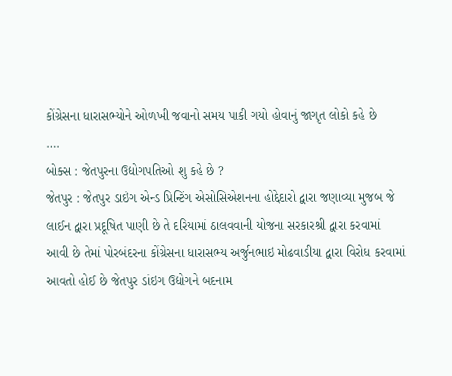કોંગ્રેસના ધારાસભ્યોને ઓળખી જવાનો સમય પાકી ગયો હોવાનું જાગૃત લોકો કહે છે
….
બોક્સ : જેતપુરના ઉદ્યોગપતિઓ શુ કહે છે ?
જેતપુર : જેતપુર ડાઇંગ એન્ડ પ્રિન્ટિંગ એસોસિએશનના હોદ્દેદારો દ્વારા જણાવ્યા મુજબ જે લાઈન દ્વારા પ્રદૂષિત પાણી છે તે દરિયામાં ઠાલવવાની યોજના સરકારશ્રી દ્વારા કરવામાં આવી છે તેમાં પોરબંદરના કોંગ્રેસના ધારાસભ્ય અર્જુનભાઇ મોઢવાડીયા દ્વારા વિરોધ કરવામાં આવતો હોઈ છે જેતપુર ડાંઇગ ઉદ્યોગને બદનામ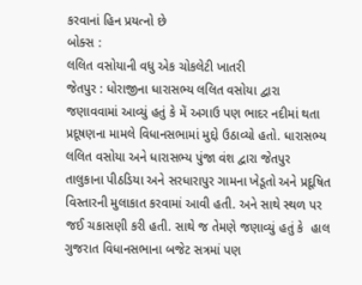કરવાનાં હિન પ્રયત્નો છે
બોક્સ :
લલિત વસોયાની વધુ એક ચોકલેટી ખાતરી
જેતપુર : ધોરાજીના ધારાસભ્ય લલિત વસોયા દ્વારા જણાવવામાં આવ્યું હતું કે મેં અગાઉ પણ ભાદર નદીમાં થતા પ્રદૂષણના મામલે વિધાનસભામાં મુદ્દો ઉઠાવ્યો હતો. ધારાસભ્ય લલિત વસોયા અને ધારાસભ્ય પુંજા વંશ દ્વારા જેતપુર તાલુકાના પીઠડિયા અને સરધારાપુર ગામના ખેડૂતો અને પ્રદૂષિત વિસ્તારની મુલાકાત કરવામાં આવી હતી. અને સાથે સ્થળ પર જઈ ચકાસણી કરી હતી. સાથે જ તેમણે જણાવ્યું હતું કે  હાલ ગુજરાત વિધાનસભાના બજેટ સત્રમાં પણ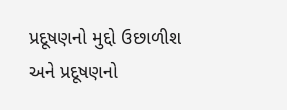પ્રદૂષણનો મુદ્દો ઉછાળીશ અને પ્રદૂષણનો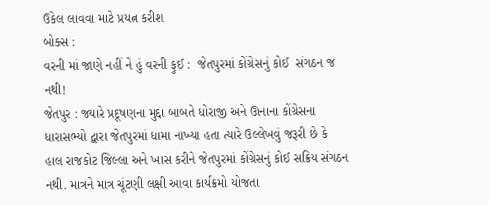ઉકેલ લાવવા માટે પ્રયત્ન કરીશ
બોક્સ :
વરની માં જાણે નહીં ને હું વરની ફુઈ :  જેતપુરમાં કોંગ્રેસનું કોઈ  સંગઠન જ નથી!
જેતપુર : જ્યારે પ્રદૂષણના મુદ્દા બાબતે ધોરાજી અને ઊનાના કોંગ્રેસના ધારાસભ્યો દ્વારા જેતપુરમાં ધામા નાખ્યા હતા ત્યારે ઉલ્લેખવું જરૂરી છે કે  હાલ રાજકોટ જિલ્લા અને ખાસ કરીને જેતપુરમાં કોંગ્રેસનું કોઈ સક્રિય સંગઠન નથી. માત્રને માત્ર ચૂંટણી લક્ષી આવા કાર્યક્રમો યોજતા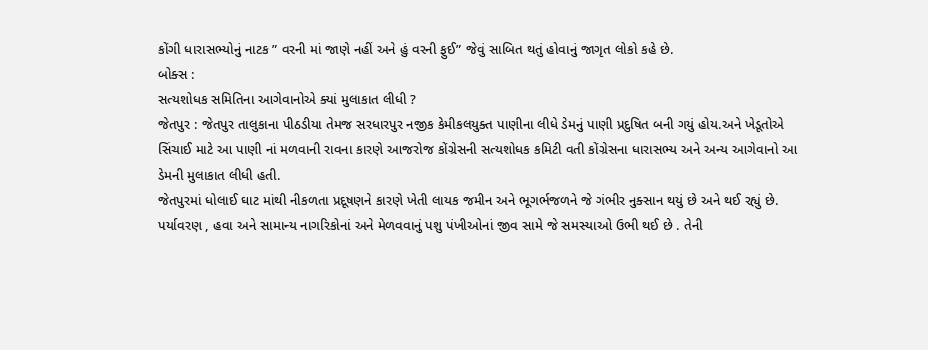કોંગી ધારાસભ્યોનું નાટક ” વરની માં જાણે નહીં અને હું વરની ફુઈ” જેવું સાબિત થતું હોવાનું જાગૃત લોકો કહે છે.
બોક્સ :
સત્યશોધક સમિતિના આગેવાનોએ ક્યાં મુલાકાત લીધી ?
જેતપુર : જેતપુર તાલુકાના પીઠડીયા તેમજ સરધારપુર નજીક કેમીકલયુક્ત પાણીના લીધે ડેમનું પાણી પ્રદુષિત બની ગયું હોય.અને ખેડૂતોએ સિંચાઈ માટે આ પાણી નાં મળવાની રાવના કારણે આજરોજ કોંગ્રેસની સત્યશોધક કમિટી વતી કોંગ્રેસના ધારાસભ્ય અને અન્ય આગેવાનો આ ડેમની મુલાકાત લીધી હતી.
જેતપુરમાં ધોલાઈ ઘાટ માંથી નીકળતા પ્રદૂષણને કારણે ખેતી લાયક જમીન અને ભૂગર્ભજળને જે ગંભીર નુક્સાન થયું છે અને થઈ રહ્યું છે.
પર્યાવરણ , હવા અને સામાન્ય નાગરિકોનાં અને મેળવવાનું પશુ પંખીઓનાં જીવ સામે જે સમસ્યાઓ ઉભી થઈ છે . તેની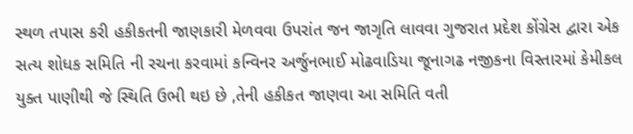સ્થળ તપાસ કરી હકીકતની જાણકારી મેળવવા ઉપરાંત જન જાગૃતિ લાવવા ગુજરાત પ્રદેશ કોંગ્રેસ દ્વારા એક સત્ય શોધક સમિતિ ની રચના કરવામાં કન્વિનર અર્જુનભાઈ મોઢવાડિયા જૂનાગઢ નજીકના વિસ્તારમાં કેમીકલ યુક્ત પાણીથી જે સ્થિતિ ઉભી થઇ છે ,તેની હકીકત જાણવા આ સમિતિ વતી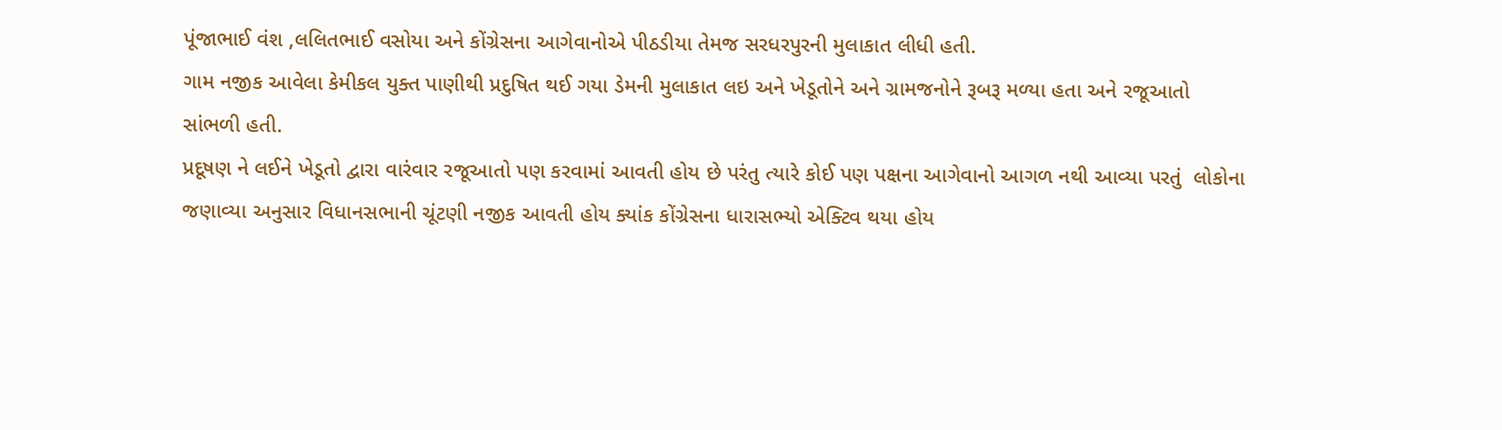પૂંજાભાઈ વંશ ,લલિતભાઈ વસોયા અને કોંગ્રેસના આગેવાનોએ પીઠડીયા તેમજ સરધરપુરની મુલાકાત લીધી હતી.
ગામ નજીક આવેલા કેમીકલ યુક્ત પાણીથી પ્રદુષિત થઈ ગયા ડેમની મુલાકાત લઇ અને ખેડૂતોને અને ગ્રામજનોને રૂબરૂ મળ્યા હતા અને રજૂઆતો સાંભળી હતી.
પ્રદૂષણ ને લઈને ખેડૂતો દ્વારા વારંવાર રજૂઆતો પણ કરવામાં આવતી હોય છે પરંતુ ત્યારે કોઈ પણ પક્ષના આગેવાનો આગળ નથી આવ્યા પરતું  લોકોના જણાવ્યા અનુસાર વિધાનસભાની ચૂંટણી નજીક આવતી હોય ક્યાંક કોંગ્રેસના ધારાસભ્યો એક્ટિવ થયા હોય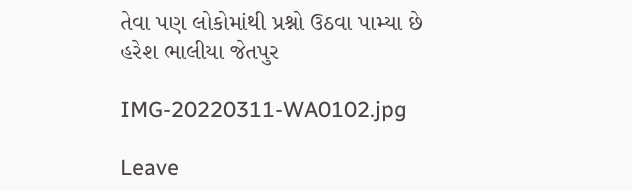તેવા પણ લોકોમાંથી પ્રશ્નો ઉઠવા પામ્યા છે
હરેશ ભાલીયા જેતપુર

IMG-20220311-WA0102.jpg

Leave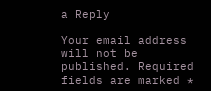a Reply

Your email address will not be published. Required fields are marked *